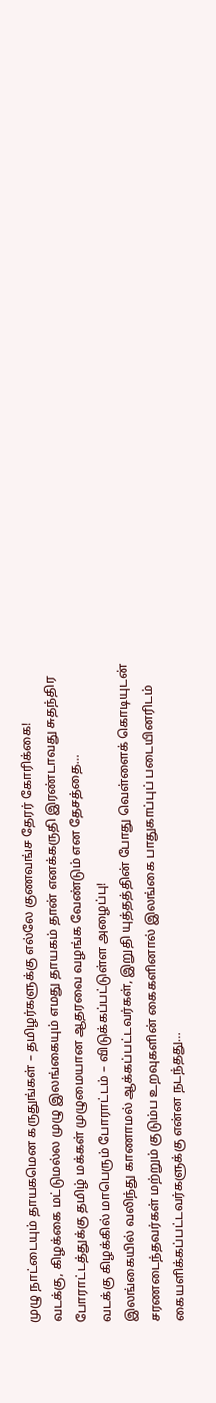முழு நாட்டையும் தாயகமென கருதுங்கள் – தமிழர்களுக்கு எல்லே குணவங்ச தேரர் கோரிக்கை!
வடக்கு, கிழக்கை மட்டுமல்ல முழு இலங்கையும் எமது தாயகம் தான் எனக்கருதி இரண்டாவது சுதந்திர போராட்டத்துக்கு தமிழ் மக்கள் முழுமையான ஆதரவை வழங்க வேண்டும் என தேசத்தை…
வடக்கு கிழக்கில் மாபெரும் போராட்டம் – விடுக்கப்பட்டுள்ள அழைப்பு!
இலங்கையில் வலிந்து காணாமல் ஆக்கப்பட்டவர்கள், இறுதி யுத்தத்தின் போது வெள்ளைக் கொடியுடன் சரணடைந்தவர்கள் மற்றும் குடும்ப உறவுகளின் கைகளினால் இலங்கை பாதுகாப்புப் படையினரிடம் கையளிக்கப்பட்டவர்களுக்கு என்ன நடந்தது…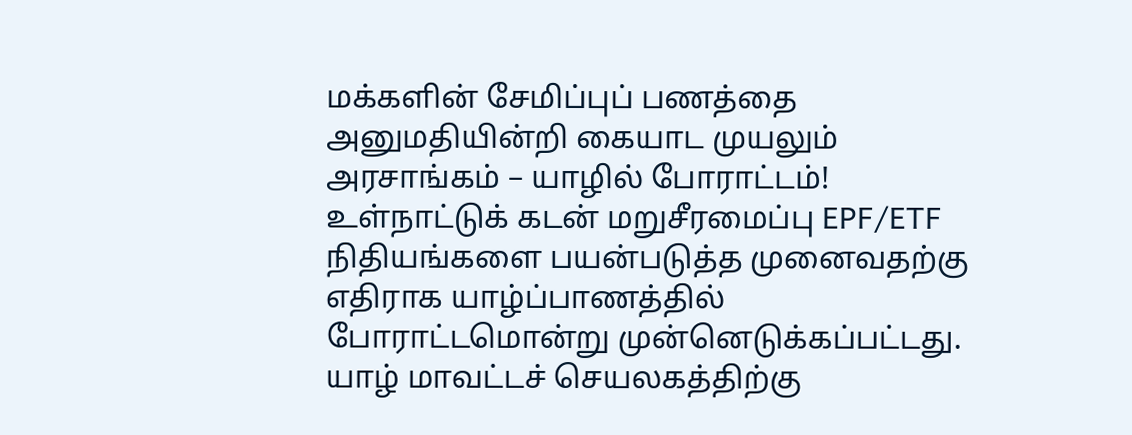மக்களின் சேமிப்புப் பணத்தை அனுமதியின்றி கையாட முயலும் அரசாங்கம் – யாழில் போராட்டம்!
உள்நாட்டுக் கடன் மறுசீரமைப்பு EPF/ETF நிதியங்களை பயன்படுத்த முனைவதற்கு எதிராக யாழ்ப்பாணத்தில் போராட்டமொன்று முன்னெடுக்கப்பட்டது. யாழ் மாவட்டச் செயலகத்திற்கு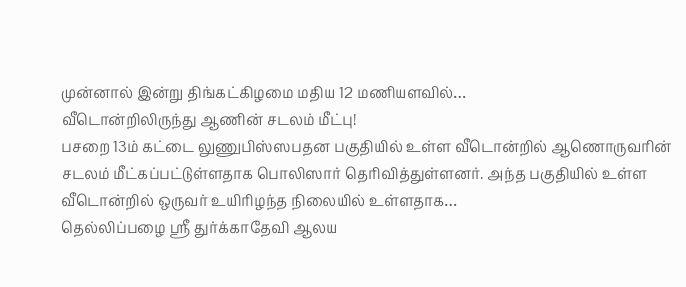முன்னால் இன்று திங்கட்கிழமை மதிய 12 மணியளவில்…
வீடொன்றிலிருந்து ஆணின் சடலம் மீட்பு!
பசறை 13ம் கட்டை லுணுபிஸ்ஸபதன பகுதியில் உள்ள வீடொன்றில் ஆணொருவரின் சடலம் மீட்கப்பட்டுள்ளதாக பொலிஸார் தெரிவித்துள்ளனர். அந்த பகுதியில் உள்ள வீடொன்றில் ஒருவர் உயிரிழந்த நிலையில் உள்ளதாக…
தெல்லிப்பழை ஸ்ரீ துர்க்காதேவி ஆலய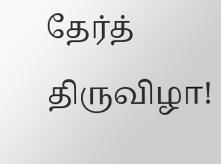தேர்த் திருவிழா!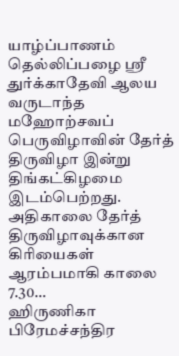யாழ்ப்பாணம் தெல்லிப்பழை ஸ்ரீ துர்க்காதேவி ஆலய வருடாந்த மஹோற்சவப் பெருவிழாவின் தேர்த் திருவிழா இன்று திங்கட்கிழமை இடம்பெற்றது. அதிகாலை தேர்த் திருவிழாவுக்கான கிரியைகள் ஆரம்பமாகி காலை 7.30…
ஹிருணிகா பிரேமச்சந்திர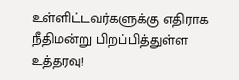உள்ளிட்டவர்களுக்கு எதிராக நீதிமன்று பிறப்பித்துள்ள உத்தரவு!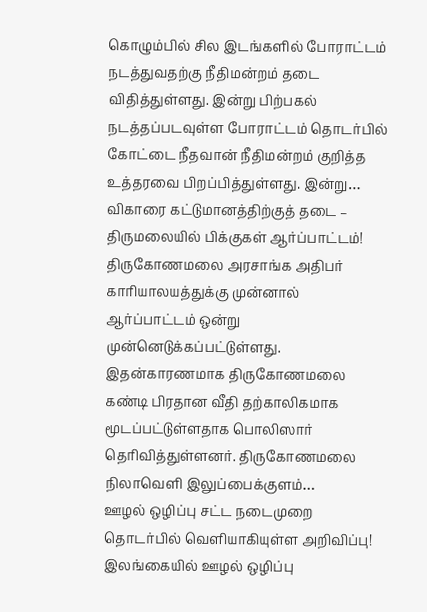கொழும்பில் சில இடங்களில் போராட்டம் நடத்துவதற்கு நீதிமன்றம் தடை விதித்துள்ளது. இன்று பிற்பகல் நடத்தப்படவுள்ள போராட்டம் தொடர்பில் கோட்டை நீதவான் நீதிமன்றம் குறித்த உத்தரவை பிறப்பித்துள்ளது. இன்று…
விகாரை கட்டுமானத்திற்குத் தடை – திருமலையில் பிக்குகள் ஆர்ப்பாட்டம்!
திருகோணமலை அரசாங்க அதிபர் காரியாலயத்துக்கு முன்னால் ஆர்ப்பாட்டம் ஒன்று முன்னெடுக்கப்பட்டுள்ளது. இதன்காரணமாக திருகோணமலை கண்டி பிரதான வீதி தற்காலிகமாக மூடப்பட்டுள்ளதாக பொலிஸார் தெரிவித்துள்ளனர். திருகோணமலை நிலாவெளி இலுப்பைக்குளம்…
ஊழல் ஒழிப்பு சட்ட நடைமுறை தொடர்பில் வெளியாகியுள்ள அறிவிப்பு!
இலங்கையில் ஊழல் ஒழிப்பு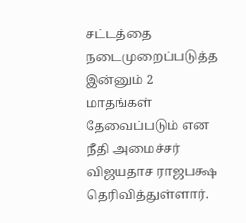சட்டத்தை நடைமுறைப்படுத்த இன்னும் 2 மாதங்கள் தேவைப்படும் என நீதி அமைச்சர் விஜயதாச ராஜபக்ஷ தெரிவித்துள்ளார்.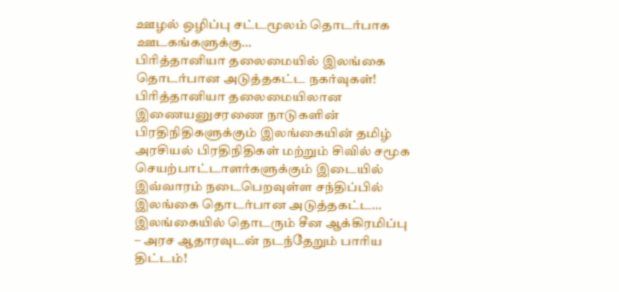ஊழல் ஒழிப்பு சட்டமூலம் தொடர்பாக ஊடகங்களுக்கு…
பிரித்தானியா தலைமையில் இலங்கை தொடர்பான அடுத்தகட்ட நகர்வுகள்!
பிரித்தானியா தலைமையிலான இணையனுசரணை நாடுகளின் பிரதிநிதிகளுக்கும் இலங்கையின் தமிழ் அரசியல் பிரதிநிதிகள் மற்றும் சிவில் சமூக செயற்பாட்டாளர்களுக்கும் இடையில் இவ்வாரம் நடைபெறவுள்ள சந்திப்பில் இலங்கை தொடர்பான அடுத்தகட்ட…
இலங்கையில் தொடரும் சீன ஆக்கிரமிப்பு – அரச ஆதாரவுடன் நடந்தேறும் பாரிய திட்டம்!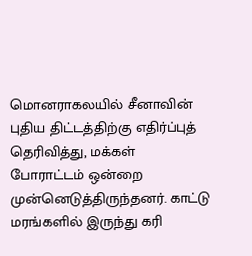மொனராகலயில் சீனாவின் புதிய திட்டத்திற்கு எதிர்ப்புத் தெரிவித்து, மக்கள் போராட்டம் ஒன்றை முன்னெடுத்திருந்தனர். காட்டு மரங்களில் இருந்து கரி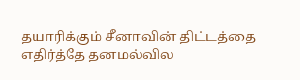தயாரிக்கும் சீனாவின் திட்டத்தை எதிர்த்தே தனமல்வில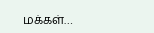மக்கள்…